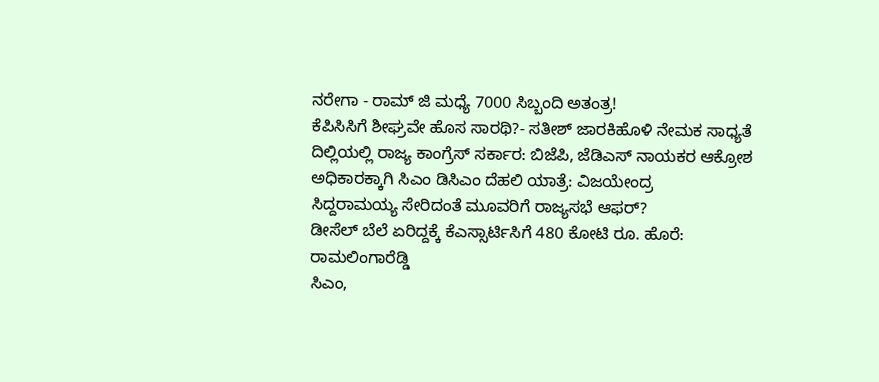ನರೇಗಾ - ರಾಮ್ ಜಿ ಮಧ್ಯೆ 7000 ಸಿಬ್ಬಂದಿ ಅತಂತ್ರ!
ಕೆಪಿಸಿಸಿಗೆ ಶೀಘ್ರವೇ ಹೊಸ ಸಾರಥಿ?- ಸತೀಶ್ ಜಾರಕಿಹೊಳಿ ನೇಮಕ ಸಾಧ್ಯತೆ
ದಿಲ್ಲಿಯಲ್ಲಿ ರಾಜ್ಯ ಕಾಂಗ್ರೆಸ್ ಸರ್ಕಾರ: ಬಿಜೆಪಿ, ಜೆಡಿಎಸ್ ನಾಯಕರ ಆಕ್ರೋಶ
ಅಧಿಕಾರಕ್ಕಾಗಿ ಸಿಎಂ ಡಿಸಿಎಂ ದೆಹಲಿ ಯಾತ್ರೆ: ವಿಜಯೇಂದ್ರ
ಸಿದ್ದರಾಮಯ್ಯ ಸೇರಿದಂತೆ ಮೂವರಿಗೆ ರಾಜ್ಯಸಭೆ ಆಫರ್?
ಡೀಸೆಲ್ ಬೆಲೆ ಏರಿದ್ದಕ್ಕೆ ಕೆಎಸ್ಸಾರ್ಟಿಸಿಗೆ 480 ಕೋಟಿ ರೂ. ಹೊರೆ: ರಾಮಲಿಂಗಾರೆಡ್ಡಿ
ಸಿಎಂ,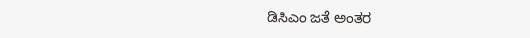ಡಿಸಿಎಂ ಜತೆ ಅಂತರ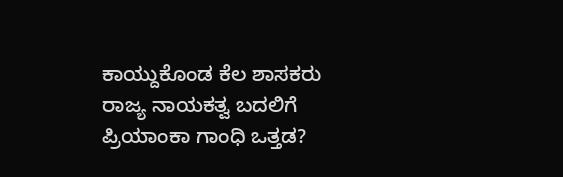ಕಾಯ್ದುಕೊಂಡ ಕೆಲ ಶಾಸಕರು
ರಾಜ್ಯ ನಾಯಕತ್ವ ಬದಲಿಗೆ ಪ್ರಿಯಾಂಕಾ ಗಾಂಧಿ ಒತ್ತಡ?